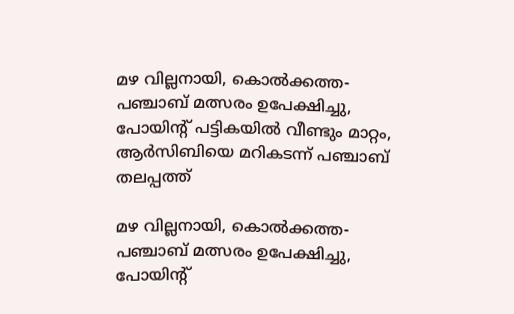മഴ വില്ലനായി, കൊല്‍ക്കത്ത-പഞ്ചാബ് മത്സരം ഉപേക്ഷിച്ചു, പോയിന്‍റ് പട്ടികയില്‍ വീണ്ടും മാറ്റം, ആർസിബിയെ മറികടന്ന് പഞ്ചാബ് തലപ്പത്ത്

മഴ വില്ലനായി, കൊല്‍ക്കത്ത-പഞ്ചാബ് മത്സരം ഉപേക്ഷിച്ചു, പോയിന്‍റ്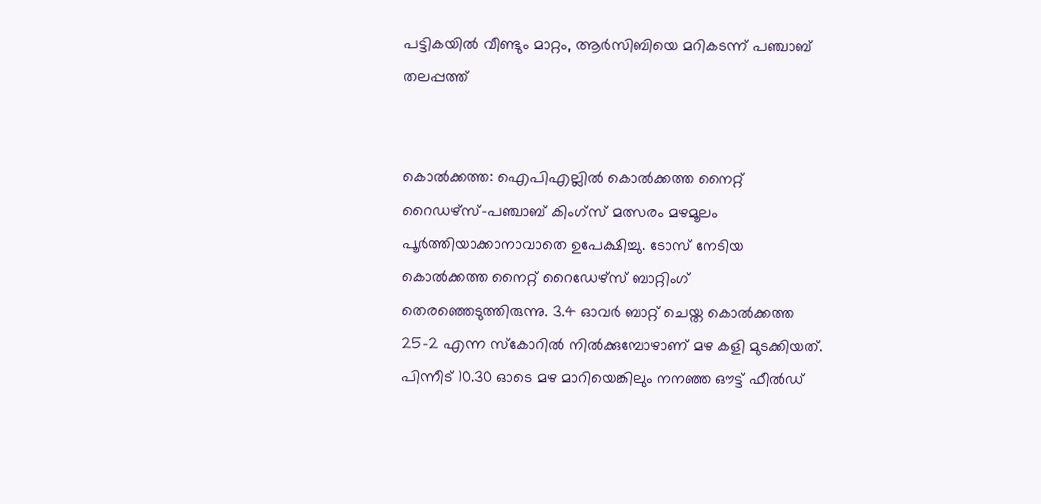പട്ടികയില്‍ വീണ്ടും മാറ്റം, ആർസിബിയെ മറികടന്ന് പഞ്ചാബ് തലപ്പത്ത്


കൊല്‍ക്കത്ത: ഐപിഎല്ലില്‍ കൊല്‍ക്കത്ത നൈറ്റ് റൈഡഴ്സ്-പഞ്ചാബ് കിംഗ്സ് മത്സരം മഴമൂലം പൂര്‍ത്തിയാക്കാനാവാതെ ഉപേക്ഷിച്ചു. ടോസ് നേടിയ കൊല്‍ക്കത്ത നൈറ്റ് റൈഡേഴ്സ് ബാറ്റിംഗ് തെര‍ഞ്ഞെടുത്തിരുന്നു. 3.4 ഓവര്‍ ബാറ്റ് ചെയ്ത കൊല്‍ക്കത്ത 25-2 എന്ന സ്കോറില്‍ നില്‍ക്കുമ്പോഴാണ് മഴ കളി മുടക്കിയത്. പിന്നീട് 10.30 ഓടെ മഴ മാറിയെങ്കിലും നനഞ്ഞ ഔട്ട് ഫീല്‍ഡ്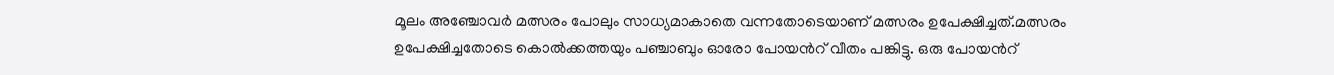മൂലം അഞ്ചോവര്‍ മത്സരം പോലും സാധ്യമാകാതെ വന്നതോടെയാണ് മത്സരം ഉപേക്ഷിച്ചത്.മത്സരം ഉപേക്ഷിച്ചതോടെ കൊല്‍ക്കത്തയും പഞ്ചാബും ഓരോ പോയന്‍റ് വീതം പങ്കിട്ടു. ഒരു പോയന്‍റ്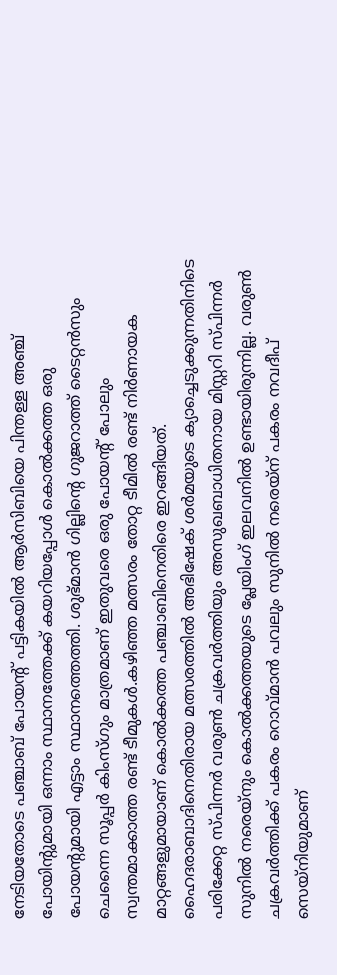നേടിയതോടെ പഞ്ചാബ് പോയന്‍റ് പട്ടികയില്‍ ആര്‍സിബിയെ പിന്തള്ള അഞ്ച് പോയിന്‍റുമായി ഒന്നാം സ്ഥാനത്തേക്ക് കയറിയപ്പോള്‍ കൊല്‍ക്കത്ത ഒരു പോയന്‍റുമായി എട്ടാം സ്ഥാനത്തെത്തി. ശുഭ്മാന്‍ ഗില്ലിന്‍റെ ഗുജറാത്ത് ടൈറ്റന്‍സും ചെന്നൈ സൂപ്പര്‍ കിംസ്ഗും മാത്രമാണ് ഇതുവരെ ഒരു പോയന്‍റ് പോലും സ്വന്തമാക്കാത്ത രണ്ട് ടീമുകള്‍.കഴിഞ്ഞ മത്സരം തോറ്റ ടീമില്‍ രണ്ട് നിര്‍ണായക മാറ്റങ്ങളുമായാണ് കൊല്‍ക്കത്ത പഞ്ചാബിനെതിരെ ഇറങ്ങിയത്. ഹൈദരാബാദിനെതിരായ മത്സരത്തില്‍ അഭിഷേക് ശര്‍മയുടെ ക്യാച്ചെടുക്കുന്നതിനിടെ പരിക്കേറ്റ സ്പിന്നര്‍ വരുണ്‍ ചക്രവര്‍ത്തിയും അസുഖബാധിതനായ മിസ്റ്ററി സ്പിന്നര്‍ സുനില്‍ നരെയ്നും കൊല്‍ക്കത്തയുടെ പ്ലേയിംഗ് ഇലവനില്‍ ഉണ്ടായിരുന്നില്ല. വരുണ്‍ ചക്രവര്‍ത്തിക്ക് പകരം റൊവ്മാന്‍ പവലും സുനില്‍ നരെയ്ന് പകരം നവദീപ് സെയ്നിയുമാണ്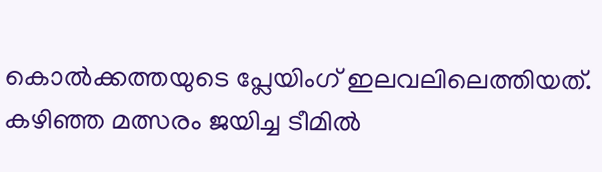കൊല്‍ക്കത്തയുടെ പ്ലേയിംഗ് ഇലവലിലെത്തിയത്. കഴിഞ്ഞ മത്സരം ജയിച്ച ടീമില്‍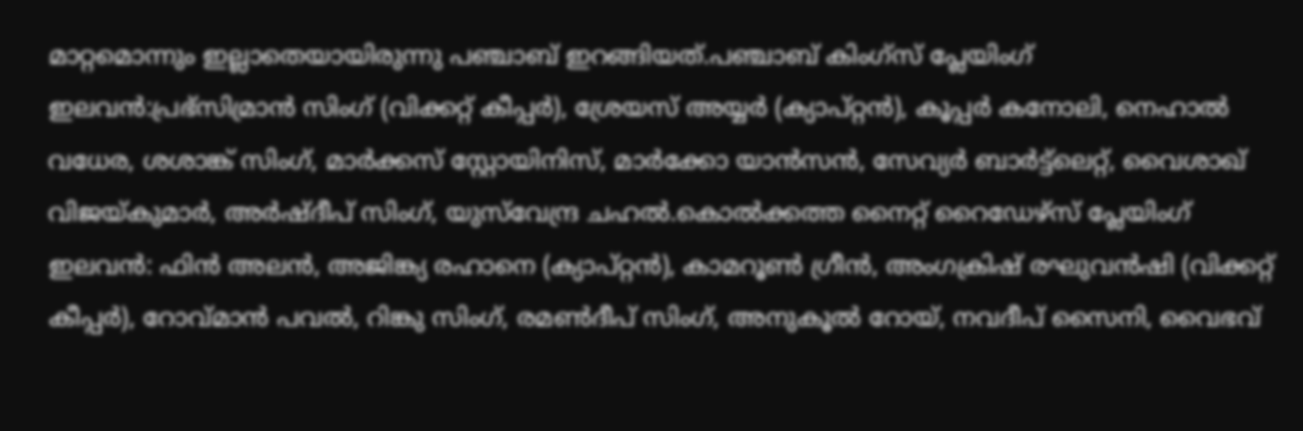മാറ്റമൊന്നും ഇല്ലാതെയായിരുന്നു പഞ്ചാബ് ഇറങ്ങിയത്.പഞ്ചാബ് കിംഗ്‌സ് പ്ലേയിംഗ് ഇലവൻ:പ്രഭ്സിമ്രാൻ സിംഗ് (വിക്കറ്റ് കീപ്പർ), ശ്രേയസ് അയ്യർ (ക്യാപ്റ്റൻ), കൂപ്പർ കനോലി, നെഹാൽ വധേര, ശശാങ്ക് സിംഗ്, മാർക്കസ് സ്റ്റോയിനിസ്, മാർക്കോ യാൻസൻ, സേവ്യർ ബാർട്ട്ലെറ്റ്, വൈശാഖ് വിജയ്കുമാർ, അർഷ്ദീപ് സിംഗ്, യുസ്‌വേന്ദ്ര ചഹൽ.കൊൽക്കത്ത നൈറ്റ് റൈഡേഴ്‌സ് പ്ലേയിംഗ് ഇലവൻ: ഫിൻ അലൻ, അജിങ്ക്യ രഹാനെ (ക്യാപ്റ്റൻ), കാമറൂൺ ഗ്രീൻ, അംഗക്രിഷ് രഘുവൻഷി (വിക്കറ്റ് കീപ്പർ), റോവ്മാൻ പവൽ, റിങ്കു സിംഗ്, രമൺദീപ് സിംഗ്, അനുകൂൽ റോയ്, നവദീപ് സൈനി, വൈഭവ്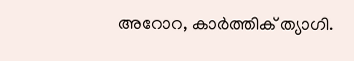അറോറ, കാർത്തിക് ത്യാഗി.